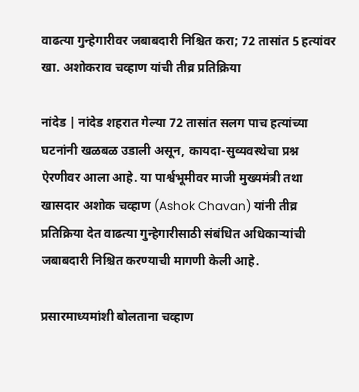वाढत्या गुन्हेगारीवर जबाबदारी निश्चित करा; 72 तासांत 5 हत्यांवर खा. अशोकराव चव्हाण यांची तीव्र प्रतिक्रिया

नांदेड | नांदेड शहरात गेल्या 72 तासांत सलग पाच हत्यांच्या घटनांनी खळबळ उडाली असून, कायदा-सुव्यवस्थेचा प्रश्न ऐरणीवर आला आहे. या पार्श्वभूमीवर माजी मुख्यमंत्री तथा खासदार अशोक चव्हाण (Ashok Chavan) यांनी तीव्र प्रतिक्रिया देत वाढत्या गुन्हेगारीसाठी संबंधित अधिकाऱ्यांची जबाबदारी निश्चित करण्याची मागणी केली आहे.

प्रसारमाध्यमांशी बोलताना चव्हाण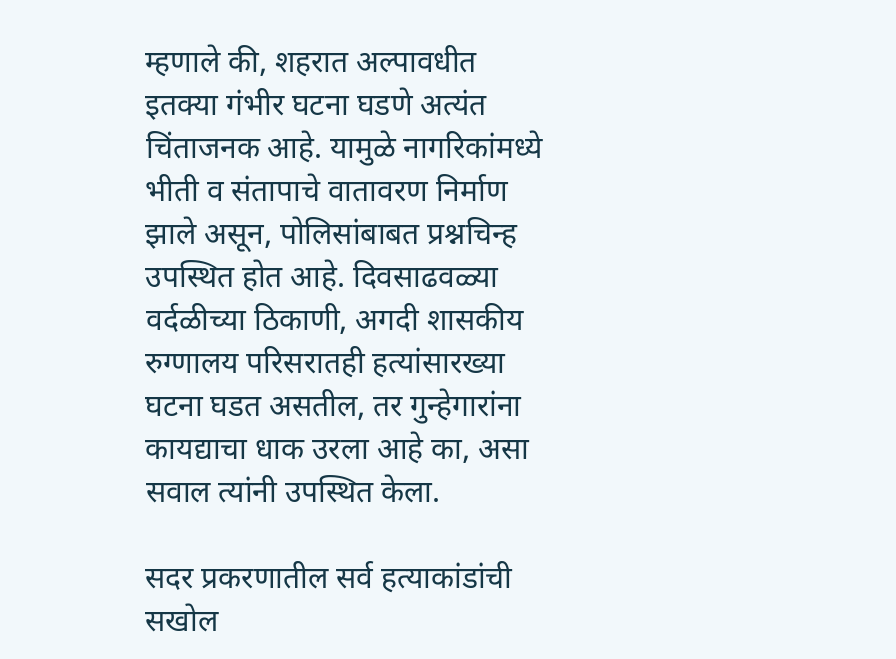म्हणाले की, शहरात अल्पावधीत इतक्या गंभीर घटना घडणे अत्यंत चिंताजनक आहे. यामुळे नागरिकांमध्ये भीती व संतापाचे वातावरण निर्माण झाले असून, पोलिसांबाबत प्रश्नचिन्ह उपस्थित होत आहे. दिवसाढवळ्या वर्दळीच्या ठिकाणी, अगदी शासकीय रुग्णालय परिसरातही हत्यांसारख्या घटना घडत असतील, तर गुन्हेगारांना कायद्याचा धाक उरला आहे का, असा सवाल त्यांनी उपस्थित केला.

सदर प्रकरणातील सर्व हत्याकांडांची सखोल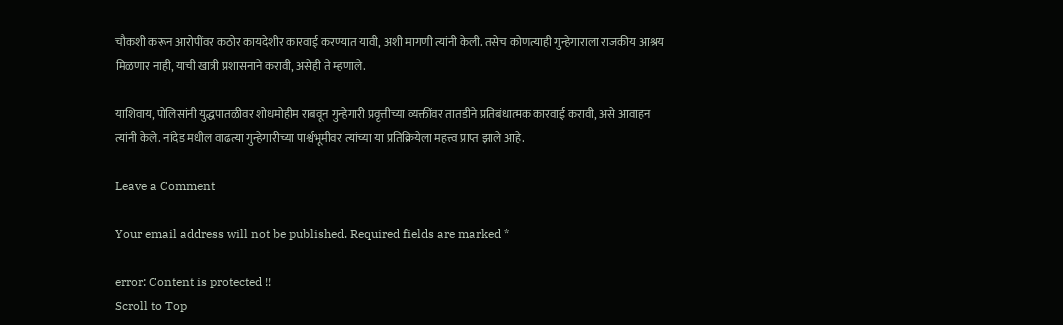चौकशी करून आरोपींवर कठोर कायदेशीर कारवाई करण्यात यावी, अशी मागणी त्यांनी केली. तसेच कोणत्याही गुन्हेगाराला राजकीय आश्रय मिळणार नाही, याची खात्री प्रशासनाने करावी, असेही ते म्हणाले.

याशिवाय, पोलिसांनी युद्धपातळीवर शोधमोहीम राबवून गुन्हेगारी प्रवृत्तीच्या व्यक्तींवर तातडीने प्रतिबंधात्मक कारवाई करावी, असे आवाहन त्यांनी केले. नांदेड मधील वाढत्या गुन्हेगारीच्या पार्श्वभूमीवर त्यांच्या या प्रतिक्रियेला महत्त्व प्राप्त झाले आहे.

Leave a Comment

Your email address will not be published. Required fields are marked *

error: Content is protected !!
Scroll to Top